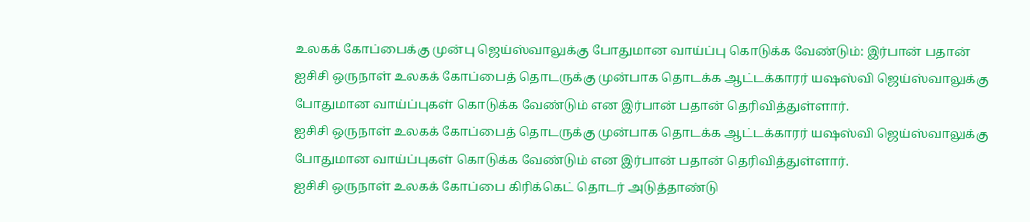உலகக் கோப்பைக்கு முன்பு ஜெய்ஸ்வாலுக்கு போதுமான வாய்ப்பு கொடுக்க வேண்டும்: இர்பான் பதான்
ஐசிசி ஒருநாள் உலகக் கோப்பைத் தொடருக்கு முன்பாக தொடக்க ஆட்டக்காரர் யஷஸ்வி ஜெய்ஸ்வாலுக்கு போதுமான வாய்ப்புகள் கொடுக்க வேண்டும் என இர்பான் பதான் தெரிவித்துள்ளார்.
ஐசிசி ஒருநாள் உலகக் கோப்பைத் தொடருக்கு முன்பாக தொடக்க ஆட்டக்காரர் யஷஸ்வி ஜெய்ஸ்வாலுக்கு போதுமான வாய்ப்புகள் கொடுக்க வேண்டும் என இர்பான் பதான் தெரிவித்துள்ளார்.
ஐசிசி ஒருநாள் உலகக் கோப்பை கிரிக்கெட் தொடர் அடுத்தாண்டு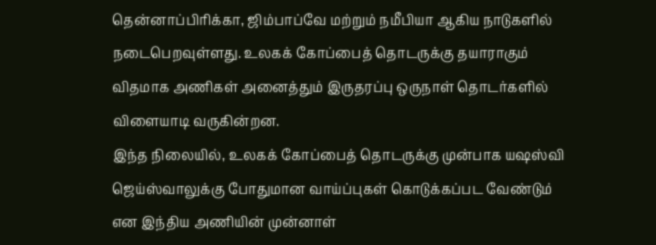தென்னாப்பிரிக்கா, ஜிம்பாப்வே மற்றும் நமீபியா ஆகிய நாடுகளில் நடைபெறவுள்ளது. உலகக் கோப்பைத் தொடருக்கு தயாராகும் விதமாக அணிகள் அனைத்தும் இருதரப்பு ஒருநாள் தொடர்களில் விளையாடி வருகின்றன.
இந்த நிலையில், உலகக் கோப்பைத் தொடருக்கு முன்பாக யஷஸ்வி ஜெய்ஸ்வாலுக்கு போதுமான வாய்ப்புகள் கொடுக்கப்பட வேண்டும் என இந்திய அணியின் முன்னாள்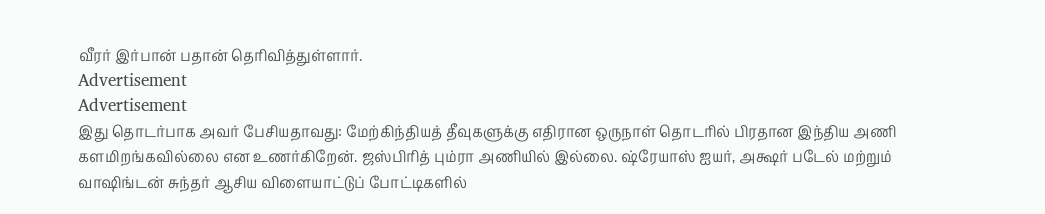வீரர் இர்பான் பதான் தெரிவித்துள்ளார்.
Advertisement
Advertisement
இது தொடர்பாக அவர் பேசியதாவது: மேற்கிந்தியத் தீவுகளுக்கு எதிரான ஒருநாள் தொடரில் பிரதான இந்திய அணி களமிறங்கவில்லை என உணர்கிறேன். ஜஸ்பிரித் பும்ரா அணியில் இல்லை. ஷ்ரேயாஸ் ஐயர், அக்ஷர் படேல் மற்றும் வாஷிங்டன் சுந்தர் ஆசிய விளையாட்டுப் போட்டிகளில்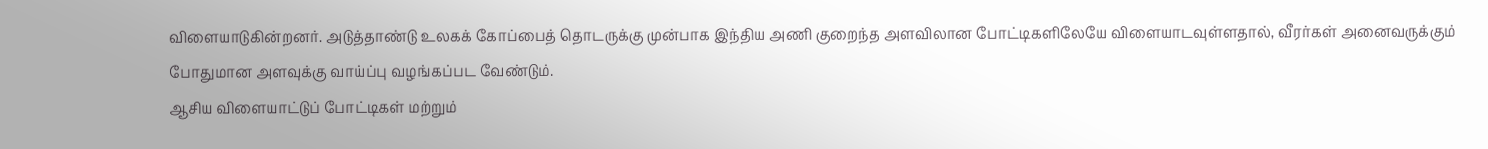விளையாடுகின்றனர். அடுத்தாண்டு உலகக் கோப்பைத் தொடருக்கு முன்பாக இந்திய அணி குறைந்த அளவிலான போட்டிகளிலேயே விளையாடவுள்ளதால், வீரர்கள் அனைவருக்கும் போதுமான அளவுக்கு வாய்ப்பு வழங்கப்பட வேண்டும்.
ஆசிய விளையாட்டுப் போட்டிகள் மற்றும்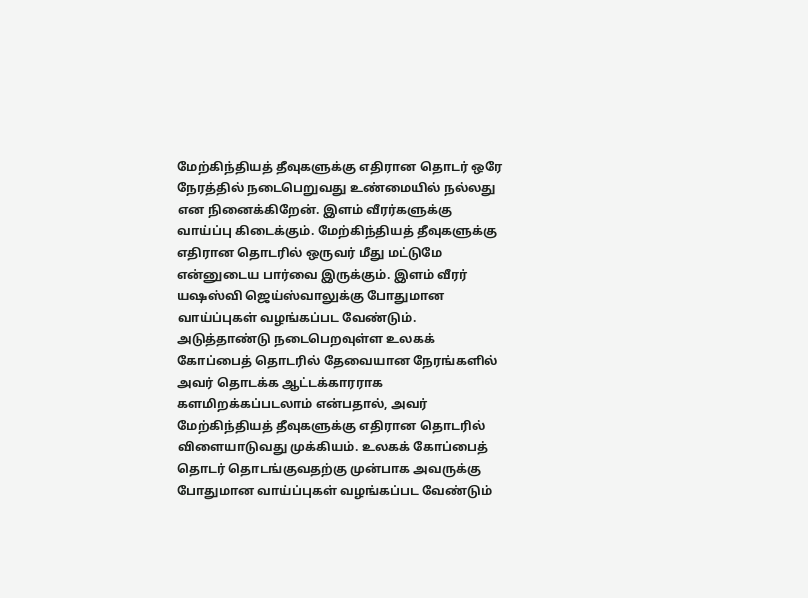மேற்கிந்தியத் தீவுகளுக்கு எதிரான தொடர் ஒரே நேரத்தில் நடைபெறுவது உண்மையில் நல்லது என நினைக்கிறேன். இளம் வீரர்களுக்கு வாய்ப்பு கிடைக்கும். மேற்கிந்தியத் தீவுகளுக்கு எதிரான தொடரில் ஒருவர் மீது மட்டுமே என்னுடைய பார்வை இருக்கும். இளம் வீரர் யஷஸ்வி ஜெய்ஸ்வாலுக்கு போதுமான வாய்ப்புகள் வழங்கப்பட வேண்டும். அடுத்தாண்டு நடைபெறவுள்ள உலகக் கோப்பைத் தொடரில் தேவையான நேரங்களில் அவர் தொடக்க ஆட்டக்காரராக களமிறக்கப்படலாம் என்பதால், அவர் மேற்கிந்தியத் தீவுகளுக்கு எதிரான தொடரில் விளையாடுவது முக்கியம். உலகக் கோப்பைத் தொடர் தொடங்குவதற்கு முன்பாக அவருக்கு போதுமான வாய்ப்புகள் வழங்கப்பட வேண்டும்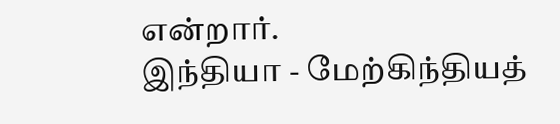என்றார்.
இந்தியா - மேற்கிந்தியத்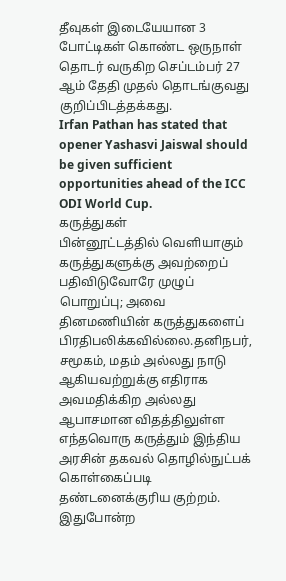தீவுகள் இடையேயான 3 போட்டிகள் கொண்ட ஒருநாள் தொடர் வருகிற செப்டம்பர் 27 ஆம் தேதி முதல் தொடங்குவது குறிப்பிடத்தக்கது.
Irfan Pathan has stated that opener Yashasvi Jaiswal should be given sufficient opportunities ahead of the ICC ODI World Cup.
கருத்துகள்
பின்னூட்டத்தில் வெளியாகும் கருத்துகளுக்கு அவற்றைப் பதிவிடுவோரே முழுப் பொறுப்பு; அவை தினமணியின் கருத்துகளைப் பிரதிபலிக்கவில்லை.தனிநபர், சமூகம், மதம் அல்லது நாடு ஆகியவற்றுக்கு எதிராக அவமதிக்கிற அல்லது ஆபாசமான விதத்திலுள்ள எந்தவொரு கருத்தும் இந்திய அரசின் தகவல் தொழில்நுட்பக் கொள்கைப்படி தண்டனைக்குரிய குற்றம். இதுபோன்ற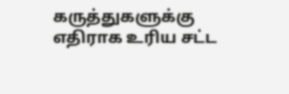கருத்துகளுக்கு எதிராக உரிய சட்ட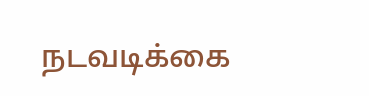நடவடிக்கை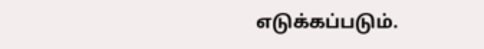எடுக்கப்படும்.